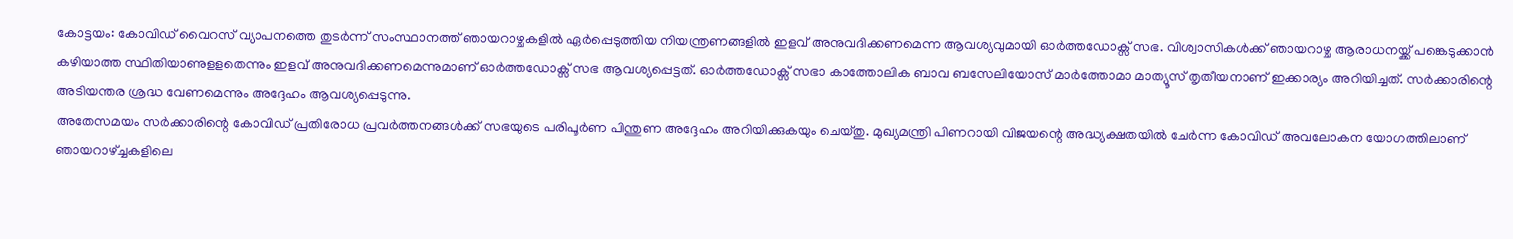കോട്ടയം: കോവിഡ് വൈറസ് വ്യാപനത്തെ തുടർന്ന് സംസ്ഥാനത്ത് ഞായറാഴ്ചകളിൽ ഏർപ്പെടുത്തിയ നിയന്ത്രണങ്ങളിൽ ഇളവ് അനുവദിക്കണമെന്ന ആവശ്യവുമായി ഓർത്തഡോക്സ് സഭ. വിശ്വാസികൾക്ക് ഞായറാഴ്ച ആരാധനയ്ക്ക് പങ്കെടുക്കാൻ കഴിയാത്ത സ്ഥിതിയാണുളളതെന്നും ഇളവ് അനുവദിക്കണമെന്നുമാണ് ഓർത്തഡോക്സ് സഭ ആവശ്യപ്പെട്ടത്. ഓർത്തഡോക്സ് സഭാ കാത്തോലിക ബാവ ബസേലിയോസ് മാർത്തോമാ മാത്യൂസ് തൃതീയനാണ് ഇക്കാര്യം അറിയിച്ചത്. സർക്കാരിന്റെ അടിയന്തര ശ്രദ്ധ വേണമെന്നും അദ്ദേഹം ആവശ്യപ്പെടുന്നു.
അതേസമയം സർക്കാരിന്റെ കോവിഡ് പ്രതിരോധ പ്രവർത്തനങ്ങൾക്ക് സഭയുടെ പരിപൂർണ പിന്തുണ അദ്ദേഹം അറിയിക്കുകയും ചെയ്തു. മുഖ്യമന്ത്രി പിണറായി വിജയന്റെ അദ്ധ്യക്ഷതയിൽ ചേർന്ന കോവിഡ് അവലോകന യോഗത്തിലാണ് ഞായറാഴ്ച്ചകളിലെ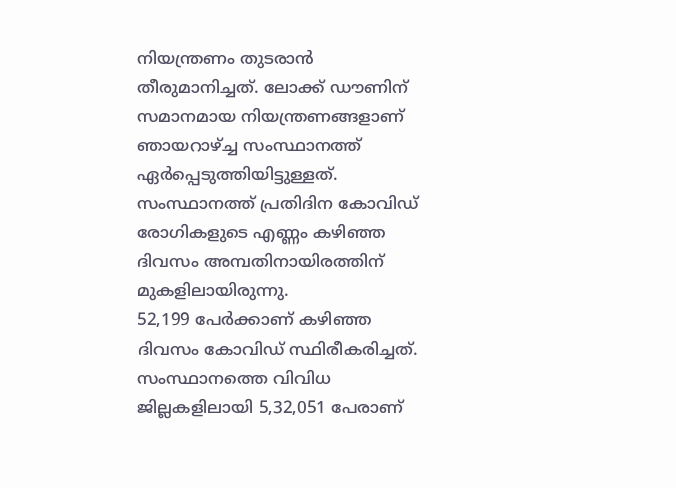നിയന്ത്രണം തുടരാൻ തീരുമാനിച്ചത്. ലോക്ക് ഡൗണിന് സമാനമായ നിയന്ത്രണങ്ങളാണ് ഞായറാഴ്ച്ച സംസ്ഥാനത്ത് ഏർപ്പെടുത്തിയിട്ടുള്ളത്. സംസ്ഥാനത്ത് പ്രതിദിന കോവിഡ് രോഗികളുടെ എണ്ണം കഴിഞ്ഞ ദിവസം അമ്പതിനായിരത്തിന് മുകളിലായിരുന്നു.
52,199 പേർക്കാണ് കഴിഞ്ഞ ദിവസം കോവിഡ് സ്ഥിരീകരിച്ചത്. സംസ്ഥാനത്തെ വിവിധ ജില്ലകളിലായി 5,32,051 പേരാണ്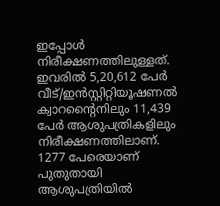ഇപ്പോൾ നിരീക്ഷണത്തിലുള്ളത്. ഇവരിൽ 5,20,612 പേർ വീട്/ഇൻസ്റ്റിറ്റിയൂഷണൽ ക്വാറന്റൈനിലും 11,439 പേർ ആശുപത്രികളിലും നിരീക്ഷണത്തിലാണ്. 1277 പേരെയാണ് പുതുതായി ആശുപത്രിയിൽ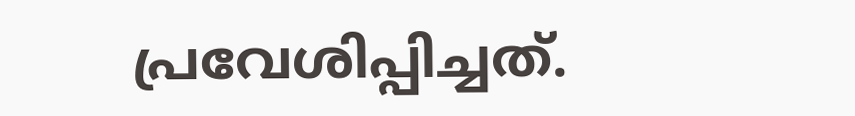പ്രവേശിപ്പിച്ചത്.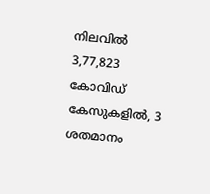നിലവിൽ 3,77,823 കോവിഡ് കേസുകളിൽ, 3 ശതമാനം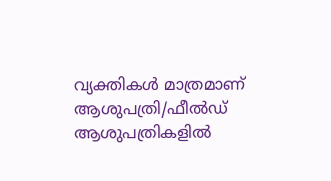വ്യക്തികൾ മാത്രമാണ് ആശുപത്രി/ഫീൽഡ് ആശുപത്രികളിൽ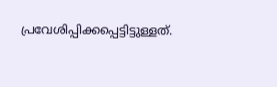പ്രവേശിപ്പിക്കപ്പെട്ടിട്ടുള്ളത്.